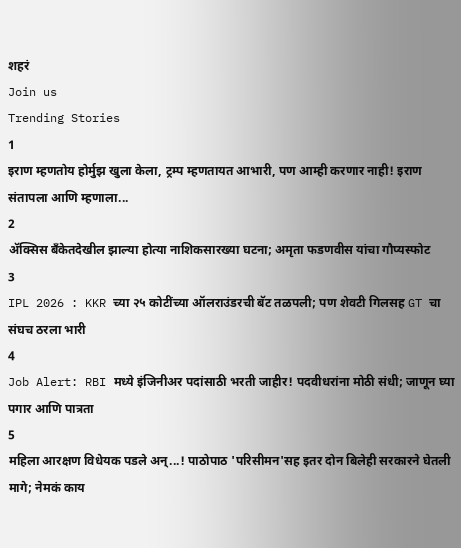शहरं
Join us
Trending Stories
1
इराण म्हणतोय होर्मुझ खुला केला, ट्रम्प म्हणतायत आभारी, पण आम्ही करणार नाही! इराण संतापला आणि म्हणाला...
2
ॲक्सिस बँकेतदेखील झाल्या होत्या नाशिकसारख्या घटना; अमृता फडणवीस यांचा गौप्यस्फोट
3
IPL 2026 : KKR च्या २५ कोटींच्या ऑलराउंडरची बॅट तळपली; पण शेवटी गिलसह GT चा संघच ठरला भारी
4
Job Alert: RBI मध्ये इंजिनीअर पदांसाठी भरती जाहीर! पदवीधरांना मोठी संधी; जाणून घ्या पगार आणि पात्रता
5
महिला आरक्षण विधेयक पडले अन्...! पाठोपाठ 'परिसीमन'सह इतर दोन बिलेही सरकारने घेतली मागे; नेमकं काय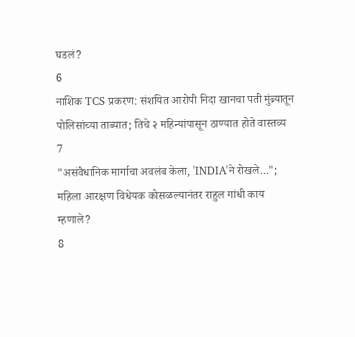घडलं?
6
नाशिक TCS प्रकरण: संशयित आरोपी निदा खानचा पती मुंब्र्यातून पोलिसांच्या ताब्यात; तिचे २ महिन्यांपासून ठाण्यात होते वास्तव्य
7
"असंवैधानिक मार्गाचा अवलंब केला, 'INDIA'ने रोखले..."; महिला आरक्षण विधेयक कोसळल्यानंतर राहुल गांधी काय म्हणाले?
8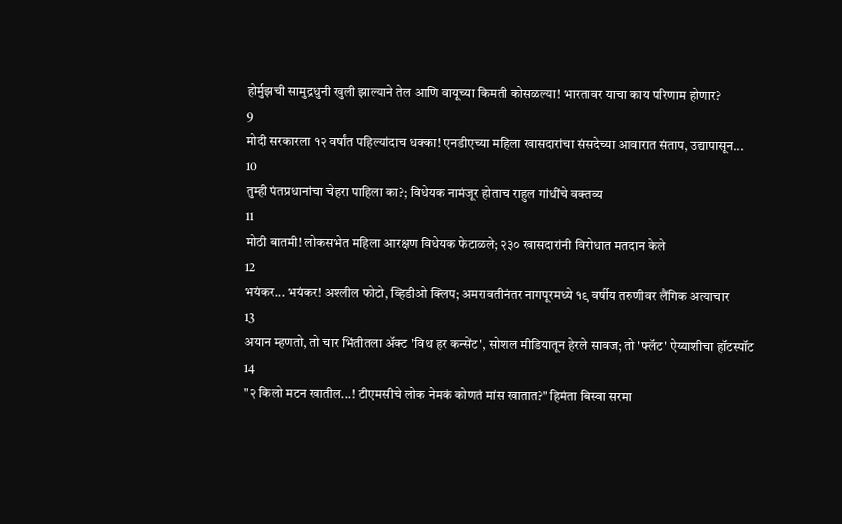होर्मुझची सामुद्रधुनी खुली झाल्याने तेल आणि वायूच्या किमती कोसळल्या! भारतावर याचा काय परिणाम होणार?
9
मोदी सरकारला १२ वर्षांत पहिल्यांदाच धक्का! एनडीएच्या महिला खासदारांचा संसदेच्या आवारात संताप, उद्यापासून...
10
तुम्ही पंतप्रधानांचा चेहरा पाहिला का?; विधेयक नामंजूर होताच राहुल गांधींचे वक्तव्य
11
मोठी बातमी! लोकसभेत महिला आरक्षण विधेयक फेटाळले; २३० खासदारांनी विरोधात मतदान केले
12
भयंकर... भयंकर! अश्लील फोटो, व्हिडीओ क्लिप; अमरावतीनंतर नागपूरमध्ये १९ वर्षीय तरुणीवर लैंगिक अत्याचार
13
अयान म्हणतो, तो चार भिंतीतला अ‍ॅक्ट 'विथ हर कन्सेंट', सोशल मीडियातून हेरले सावज; तो 'फ्लॅट' ऐय्याशीचा हॉटस्पॉट
14
"२ किलो मटन खातील...! टीएमसीचे लोक नेमकं कोणतं मांस खातात?" हिमंता बिस्वा सरमा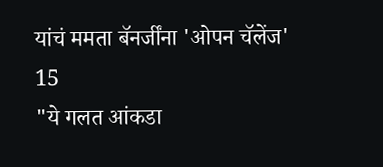यांचं ममता बॅनर्जींना 'ओपन चॅलेंज'
15
"ये गलत आंकडा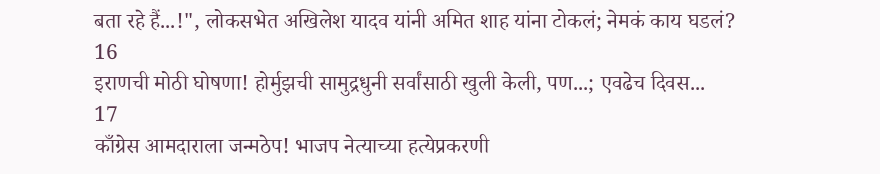बता रहे हैं...!", लोकसभेत अखिलेश यादव यांनी अमित शाह यांना टोकलं; नेमकं काय घडलं?
16
इराणची मोठी घोषणा! होर्मुझची सामुद्रधुनी सर्वांसाठी खुली केली, पण...; एवढेच दिवस...
17
काँग्रेस आमदाराला जन्मठेप! भाजप नेत्याच्या हत्येप्रकरणी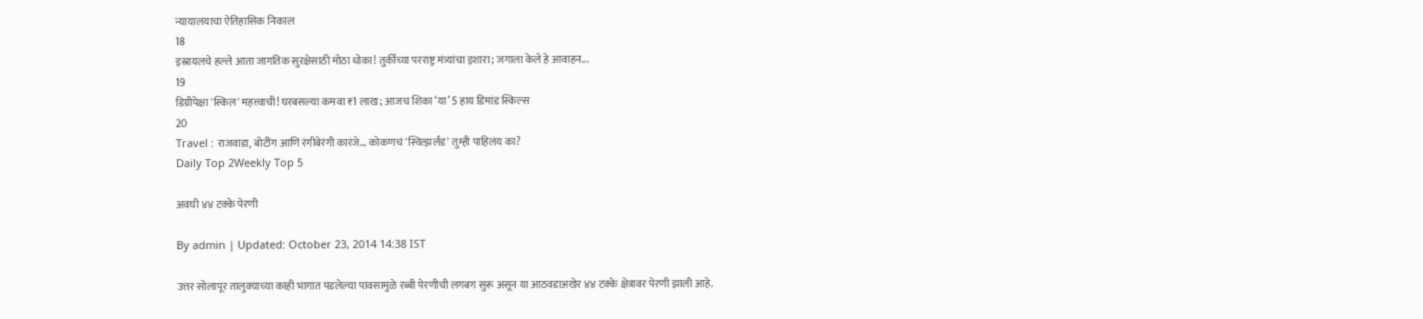न्यायालयाचा ऐतिहासिक निकाल
18
इस्रायलचे हल्ले आता जागतिक सुरक्षेसाठी मोठा धोका! तुर्कीच्या परराष्ट्र मंत्र्यांचा इशारा; जगाला केले हे आवाहन...
19
डिग्रीपेक्षा 'स्किल' महत्त्वाची! घरबसल्या कमवा ₹1 लाख; आजच शिका ‘या’ 5 हाय डिमांड स्किल्स
20
Travel : राजवाडा, बोटींग आणि रंगीबेरंगी कारंजे… कोकणचं 'स्वित्झर्लंड' तुम्ही पाहिलंय का?
Daily Top 2Weekly Top 5

अवघी ४४ टक्के पेरणी

By admin | Updated: October 23, 2014 14:38 IST

उत्तर सोलापूर तालुक्याच्या काही भागात पडलेल्या पावसामुळे रब्बी पेरणीची लगबग सुरू असून या आठवडाअखेर ४४ टक्के क्षेत्रावर पेरणी झाली आहे.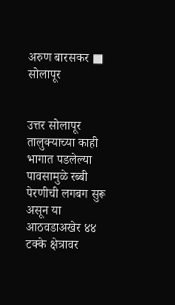अरुण बारसकर ■ सोलापूर


उत्तर सोलापूर तालुक्याच्या काही भागात पडलेल्या पावसामुळे रब्बी पेरणीची लगबग सुरू असून या आठवडाअखेर ४४ टक्के क्षेत्रावर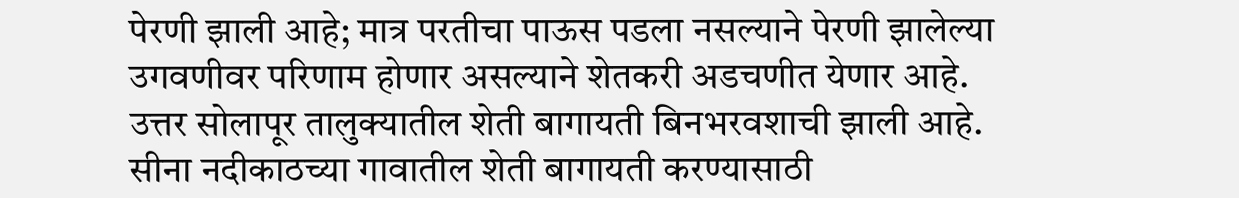पेरणी झाली आहे; मात्र परतीचा पाऊस पडला नसल्याने पेरणी झालेल्या उगवणीवर परिणाम होणार असल्याने शेतकरी अडचणीत येणार आहे.
उत्तर सोलापूर तालुक्यातील शेती बागायती बिनभरवशाची झाली आहे. सीना नदीकाठच्या गावातील शेती बागायती करण्यासाठी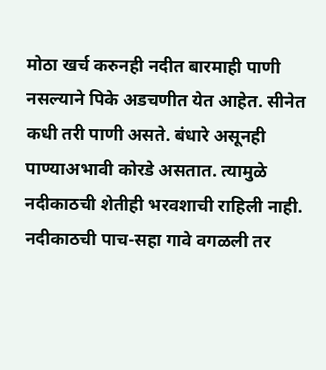मोठा खर्च करुनही नदीत बारमाही पाणी नसल्याने पिके अडचणीत येत आहेत. सीनेत कधी तरी पाणी असते. बंधारे असूनही पाण्याअभावी कोरडे असतात. त्यामुळे नदीकाठची शेतीही भरवशाची राहिली नाही. नदीकाठची पाच-सहा गावे वगळली तर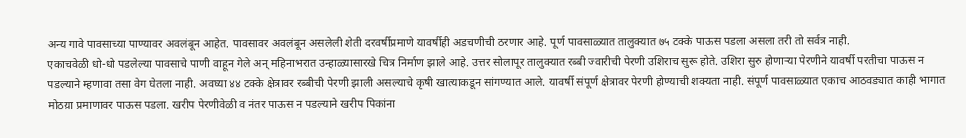अन्य गावे पावसाच्या पाण्यावर अवलंबून आहेत. पावसावर अवलंबून असलेली शेती दरवर्षीप्रमाणे यावर्षीही अडचणीची ठरणार आहे. पूर्ण पावसाळ्यात तालुक्यात ७५ टक्के पाऊस पडला असला तरी तो सर्वत्र नाही.
एकाचवेळी धो-धो पडलेल्या पावसाचे पाणी वाहून गेले अन् महिनाभरात उन्हाळ्यासारखे चित्र निर्माण झाले आहे. उत्तर सोलापूर तालुक्यात रब्बी ज्वारीची पेरणी उशिराच सुरू होते. उशिरा सुरु होणार्‍या पेरणीने यावर्षी परतीचा पाऊस न पडल्याने म्हणावा तसा वेग घेतला नाही. अवघ्या ४४ टक्के क्षेत्रावर रब्बीची पेरणी झाली असल्याचे कृषी खात्याकडून सांगण्यात आले. यावर्षी संपूर्ण क्षेत्रावर पेरणी होण्याची शक्यता नाही. संपूर्ण पावसाळ्यात एकाच आठवड्यात काही भागात मोठय़ा प्रमाणावर पाऊस पडला. खरीप पेरणीवेळी व नंतर पाऊस न पडल्याने खरीप पिकांना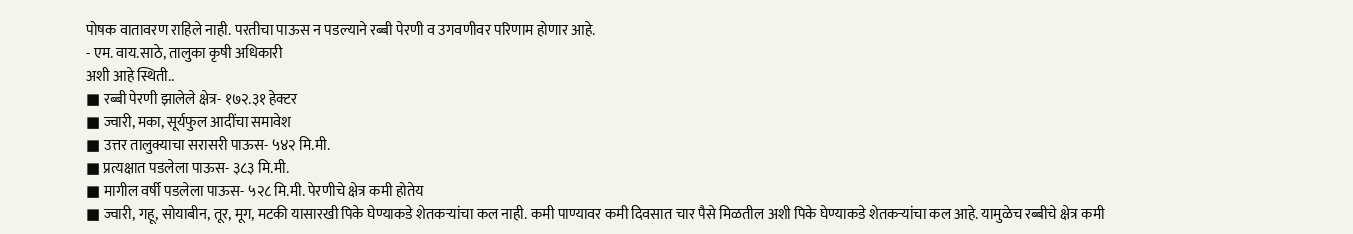पोषक वातावरण राहिले नाही. परतीचा पाऊस न पडल्याने रब्बी पेरणी व उगवणीवर परिणाम होणार आहे.
- एम. वाय.साठे, तालुका कृषी अधिकारी
अशी आहे स्थिती..
■ रब्बी पेरणी झालेले क्षेत्र- १७२.३१ हेक्टर
■ ज्वारी, मका, सूर्यफुल आदींचा समावेश
■ उत्तर तालुक्याचा सरासरी पाऊस- ५४२ मि.मी.
■ प्रत्यक्षात पडलेला पाऊस- ३८३ मि.मी.
■ मागील वर्षी पडलेला पाऊस- ५२८ मि.मी. पेरणीचे क्षेत्र कमी होतेय
■ ज्वारी, गहू, सोयाबीन, तूर, मूग, मटकी यासारखी पिके घेण्याकडे शेतकर्‍यांचा कल नाही. कमी पाण्यावर कमी दिवसात चार पैसे मिळतील अशी पिके घेण्याकडे शेतकर्‍यांचा कल आहे. यामुळेच रब्बीचे क्षेत्र कमी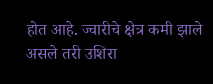होत आहे. ज्वारीचे क्षेत्र कमी झाले असले तरी उशिरा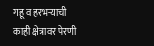गहू व हरभर्‍याची काही क्षेत्रावर पेरणी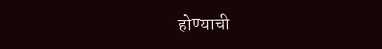होण्याची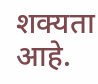शक्यता आहे.